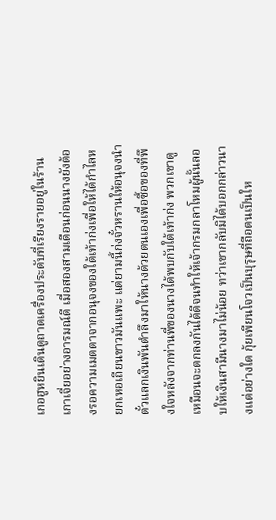เกอฮูหยินเดินดูถาดเครื่องประดับที่เรียงรายอยู่ในร้านเกาเจี่ยอย่างอารมณ์ดี เมื่อสองสามเดือนก่อนนางยังต้องรอความเมตตาจากอนุจงของใต้เท้าก่งเพื่อให้ได้กำไลหยกเหอเถียนขาวมันแพะ แต่ยามนี้ก่งจั๋วหรานให้อนุจงนำตั๋วแลกเงินพันตำลึงมาให้นางด้วยตนเองเพื่อซื้อของที่พึงใจหลังจากท่านพี่ของนางได้พบกับใต้เท้าก่ง พวกเขาดูเหมือนจะตกลงกันได้ดีจนทำให้เจ้ากรมกลาโหมผู้นั้นลอบให้เงินสามีนางมาไม่น้อย ทว่าเขากลับมิได้บอกกล่าวนางแต่อย่างใด กุ้ยเพียนโจวเป็นบุรุษที่ถือตนเป็นให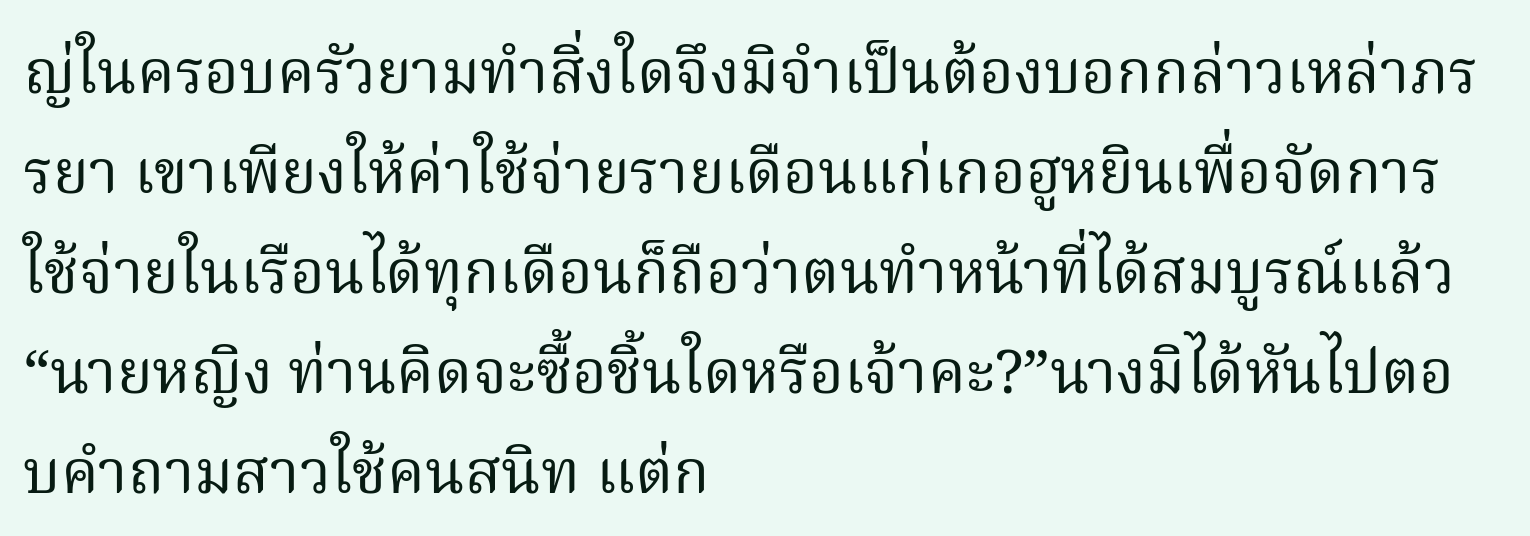ญ่ในครอบครัวยามทำสิ่งใดจึงมิจำเป็นต้องบอกกล่าวเหล่าภรรยา เขาเพียงให้ค่าใช้จ่ายรายเดือนแก่เกอฮูหยินเพื่อจัดการใช้จ่ายในเรือนได้ทุกเดือนก็ถือว่าตนทำหน้าที่ได้สมบูรณ์แล้ว“นายหญิง ท่านคิดจะซื้อชิ้นใดหรือเจ้าคะ?”นางมิได้หันไปตอบคำถามสาวใช้คนสนิท แต่ก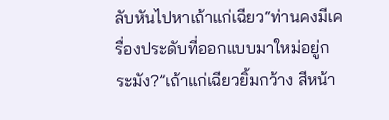ลับหันไปหาเถ้าแก่เฉียว“ท่านคงมีเครื่องประดับที่ออกแบบมาใหม่อยู่กระมัง?”เถ้าแก่เฉียวยิ้มกว้าง สีหน้า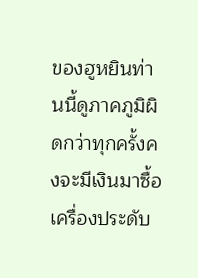ของฮูหยินท่านนี้ดูภาคภูมิผิดกว่าทุกครั้งคงจะมีเงินมาซื้อเครื่องประดับ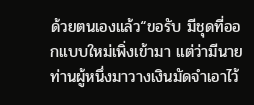ด้วยตนเองแล้ว“ขอรับ มีชุดที่ออกแบบใหม่เพิ่งเข้ามา แต่ว่ามีนายท่านผู้หนึ่งมาวางเงินมัดจำเอาไว้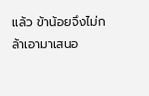แล้ว ข้าน้อยจึงไม่กล้าเอามาเสนอ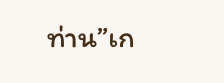ท่าน”เก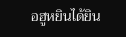อฮูหยินได้ยิน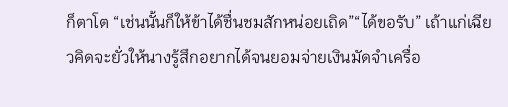ก็ตาโต “เช่นนั้นก็ให้ข้าได้ชื่นชมสักหน่อยเถิด”“ได้ขอรับ” เถ้าแก่เฉียวคิดจะยั่วให้นางรู้สึกอยากได้จนยอมจ่ายเงินมัดจำเครื่อ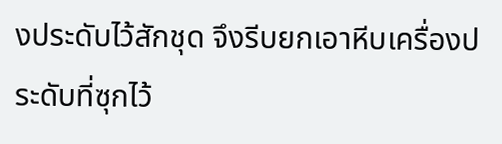งประดับไว้สักชุด จึงรีบยกเอาหีบเครื่องประดับที่ซุกไว้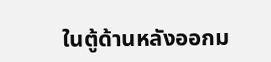ในตู้ด้านหลังออกม